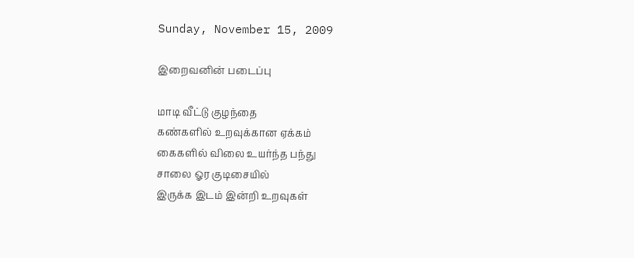Sunday, November 15, 2009

இறைவனின் படைப்பு

மாடி வீட்டு குழந்தை
கண்களில் உறவுக்கான ஏக்கம்
கைகளில் விலை உயர்ந்த பந்து
சாலை ஓர குடிசையில்
இருக்க இடம் இன்றி உறவுகள்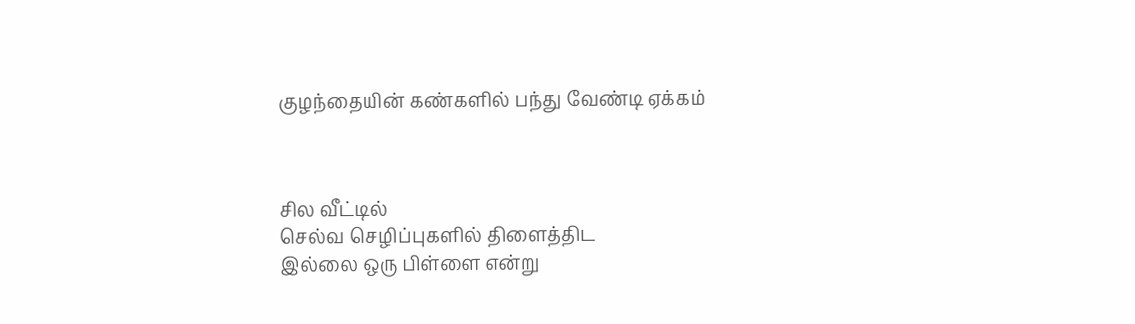குழந்தையின் கண்களில் பந்து வேண்டி ஏக்கம்



சில வீட்டில்
செல்வ செழிப்புகளில் திளைத்திட
இல்லை ஒரு பிள்ளை என்று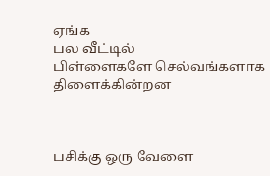ஏங்க
பல வீட்டில்
பிள்ளைகளே செல்வங்களாக திளைக்கின்றன



பசிக்கு ஒரு வேளை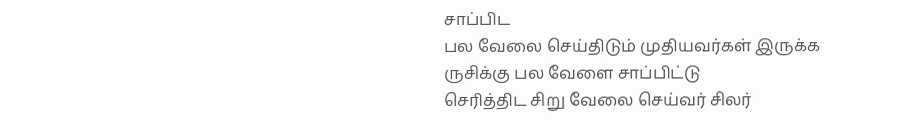சாப்பிட
பல வேலை செய்திடும் முதியவர்கள் இருக்க
ருசிக்கு பல வேளை சாப்பிட்டு
செரித்திட சிறு வேலை செய்வர் சிலர்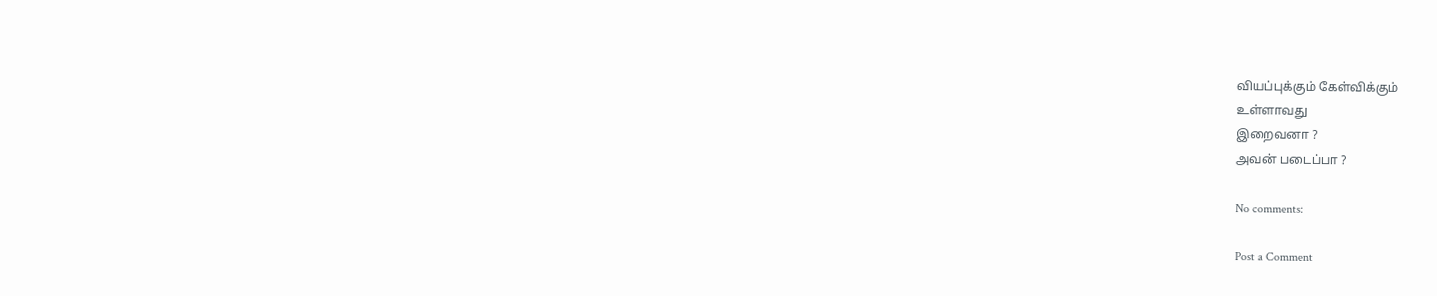வியப்புக்கும் கேள்விக்கும்
உள்ளாவது
இறைவனா ?
அவன் படைப்பா ?

No comments:

Post a Comment